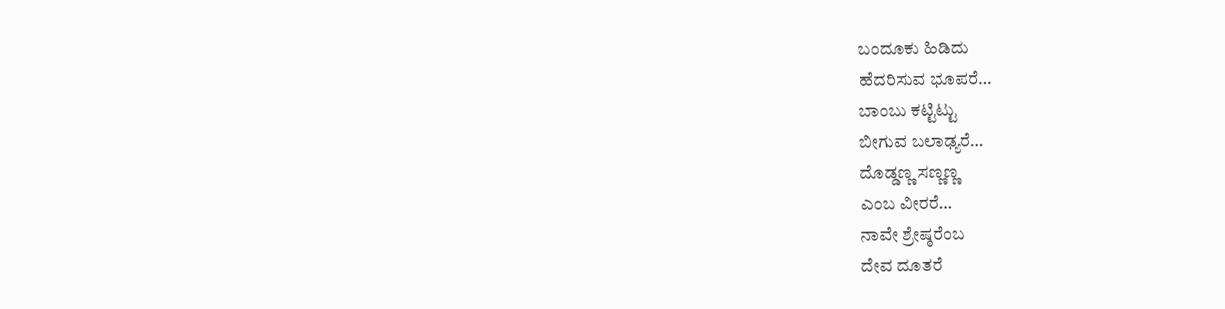ಬಂದೂಕು ಹಿಡಿದು
ಹೆದರಿಸುವ ಭೂಪರೆ…
ಬಾಂಬು ಕಟ್ಟಿಟ್ಟು
ಬೀಗುವ ಬಲಾಢ್ಯರೆ…
ದೊಡ್ಡಣ್ಣ ಸಣ್ಣಣ್ಣ
ಎಂಬ ವೀರರೆ…
ನಾವೇ ಶ್ರೇಷ್ಠರೆಂಬ
ದೇವ ದೂತರೆ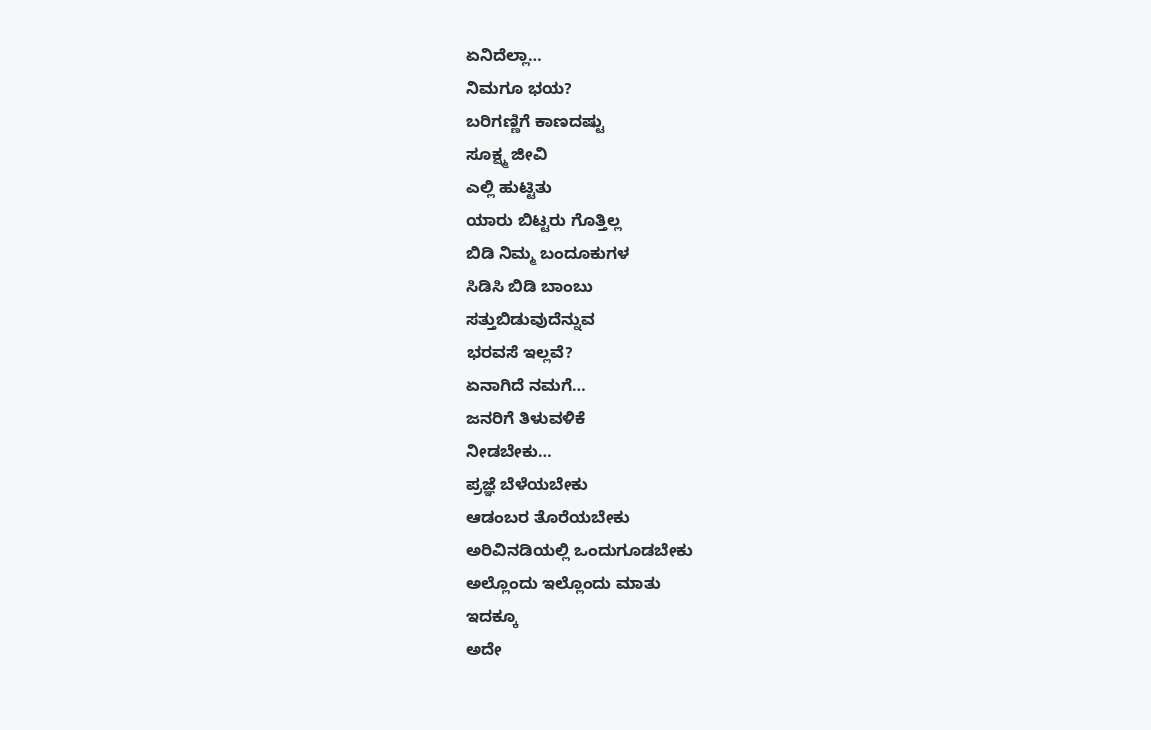ಏನಿದೆಲ್ಲಾ…
ನಿಮಗೂ ಭಯ?
ಬರಿಗಣ್ಣಿಗೆ ಕಾಣದಷ್ಟು
ಸೂಕ್ಷ್ಮ ಜೀವಿ
ಎಲ್ಲಿ ಹುಟ್ಟಿತು
ಯಾರು ಬಿಟ್ಟರು ಗೊತ್ತಿಲ್ಲ
ಬಿಡಿ ನಿಮ್ಮ ಬಂದೂಕುಗಳ
ಸಿಡಿಸಿ ಬಿಡಿ ಬಾಂಬು
ಸತ್ತುಬಿಡುವುದೆನ್ನುವ
ಭರವಸೆ ಇಲ್ಲವೆ?
ಏನಾಗಿದೆ ನಮಗೆ…
ಜನರಿಗೆ ತಿಳುವಳಿಕೆ
ನೀಡಬೇಕು…
ಪ್ರಜ್ಞೆ ಬೆಳೆಯಬೇಕು
ಆಡಂಬರ ತೊರೆಯಬೇಕು
ಅರಿವಿನಡಿಯಲ್ಲಿ ಒಂದುಗೂಡಬೇಕು
ಅಲ್ಲೊಂದು ಇಲ್ಲೊಂದು ಮಾತು
ಇದಕ್ಕೂ
ಅದೇ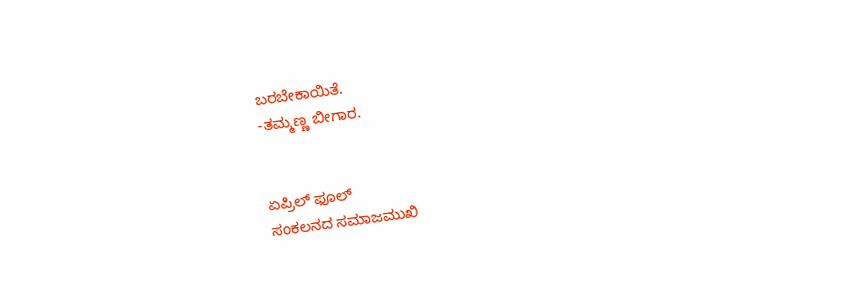ಬರಬೇಕಾಯಿತೆ.
-ತಮ್ಮಣ್ಣ ಬೀಗಾರ.


ಏಪ್ರಿಲ್ ಫೂಲ್
ಸಂಕಲನದ ಸಮಾಜಮುಖಿ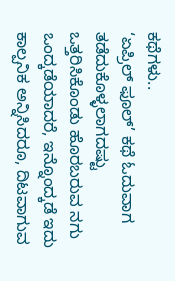ಕಥೆಗಳು..
‘ಏಪ್ರಿಲ್ ಫೂಲ್’ ಕಥೆ ಓದುವಾಗ ತಡೆದುಕೊಳ್ಳಲಾಗದಷ್ಟು ಒತ್ತರಿಸಿಕೊಂಡು ಹೊರಬರುವ ನಗು ಒಂದ್ಕಡೆಯಾದರೆ, ಇನ್ನೊಂದ್ಕಡೆ ಇದು ಕಾಲ್ಪನಿಕ ಅನ್ನಿಸಿದರೂ, ದಿಟವಾಗುವ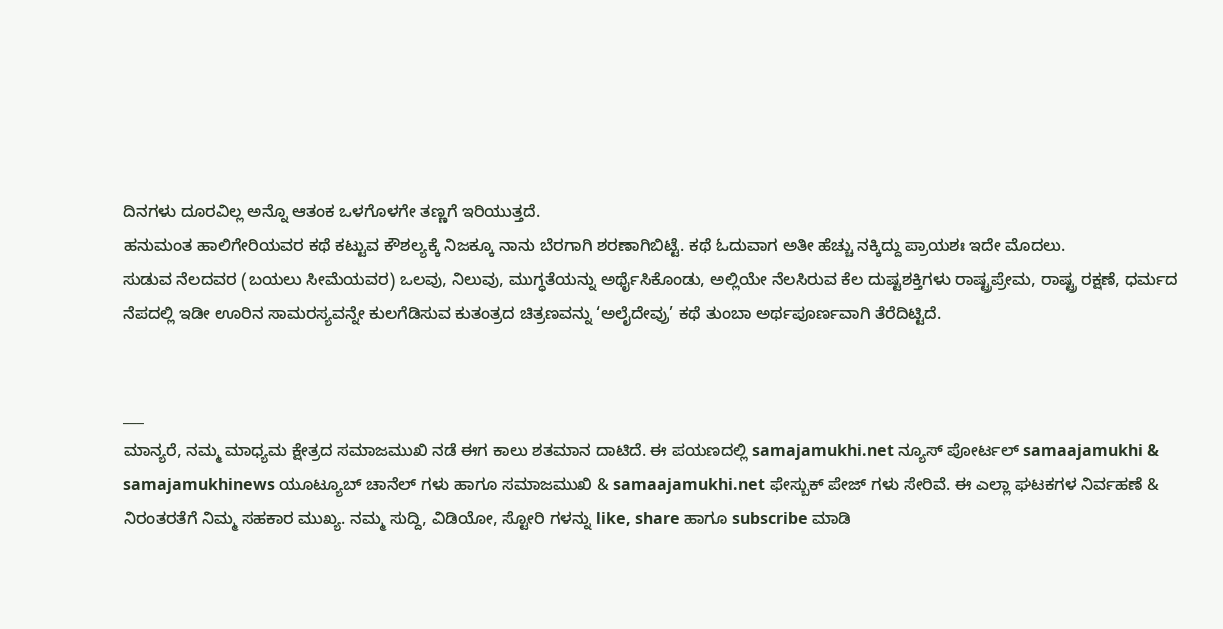ದಿನಗಳು ದೂರವಿಲ್ಲ ಅನ್ನೊ ಆತಂಕ ಒಳಗೊಳಗೇ ತಣ್ಣಗೆ ಇರಿಯುತ್ತದೆ.
ಹನುಮಂತ ಹಾಲಿಗೇರಿಯವರ ಕಥೆ ಕಟ್ಟುವ ಕೌಶಲ್ಯಕ್ಕೆ ನಿಜಕ್ಕೂ ನಾನು ಬೆರಗಾಗಿ ಶರಣಾಗಿಬಿಟ್ಟೆ. ಕಥೆ ಓದುವಾಗ ಅತೀ ಹೆಚ್ಚು ನಕ್ಕಿದ್ದು ಪ್ರಾಯಶಃ ಇದೇ ಮೊದಲು.
ಸುಡುವ ನೆಲದವರ (ಬಯಲು ಸೀಮೆಯವರ) ಒಲವು, ನಿಲುವು, ಮುಗ್ಧತೆಯನ್ನು ಅರ್ಥೈಸಿಕೊಂಡು, ಅಲ್ಲಿಯೇ ನೆಲಸಿರುವ ಕೆಲ ದುಷ್ಟಶಕ್ತಿಗಳು ರಾಷ್ಟ್ರಪ್ರೇಮ, ರಾಷ್ಟ್ರ ರಕ್ಷಣೆ, ಧರ್ಮದ ನೆಪದಲ್ಲಿ ಇಡೀ ಊರಿನ ಸಾಮರಸ್ಯವನ್ನೇ ಕುಲಗೆಡಿಸುವ ಕುತಂತ್ರದ ಚಿತ್ರಣವನ್ನು ‘ಅಲೈದೇವ್ರು’ ಕಥೆ ತುಂಬಾ ಅರ್ಥಪೂರ್ಣವಾಗಿ ತೆರೆದಿಟ್ಟಿದೆ.


___
ಮಾನ್ಯರೆ, ನಮ್ಮ ಮಾಧ್ಯಮ ಕ್ಷೇತ್ರದ ಸಮಾಜಮುಖಿ ನಡೆ ಈಗ ಕಾಲು ಶತಮಾನ ದಾಟಿದೆ. ಈ ಪಯಣದಲ್ಲಿ samajamukhi.net ನ್ಯೂಸ್ ಪೋರ್ಟಲ್ samaajamukhi & samajamukhinews ಯೂಟ್ಯೂಬ್ ಚಾನೆಲ್ ಗಳು ಹಾಗೂ ಸಮಾಜಮುಖಿ & samaajamukhi.net ಫೇಸ್ಬುಕ್ ಪೇಜ್ ಗಳು ಸೇರಿವೆ. ಈ ಎಲ್ಲಾ ಘಟಕಗಳ ನಿರ್ವಹಣೆ & ನಿರಂತರತೆಗೆ ನಿಮ್ಮ ಸಹಕಾರ ಮುಖ್ಯ. ನಮ್ಮ ಸುದ್ದಿ, ವಿಡಿಯೋ, ಸ್ಟೋರಿ ಗಳನ್ನು like, share ಹಾಗೂ subscribe ಮಾಡಿ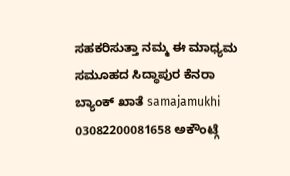ಸಹಕರಿಸುತ್ತಾ ನಮ್ಮ ಈ ಮಾಧ್ಯಮ ಸಮೂಹದ ಸಿದ್ಧಾಪುರ ಕೆನರಾ ಬ್ಯಾಂಕ್ ಖಾತೆ samajamukhi 03082200081658 ಅಕೌಂಟ್ಗೆ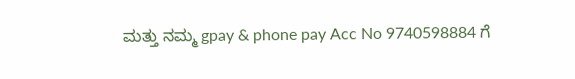ಮತ್ತು ನಮ್ಮ gpay & phone pay Acc No 9740598884 ಗೆ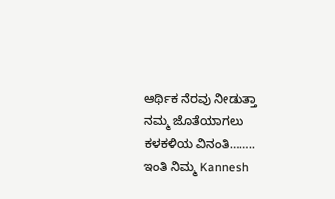ಆರ್ಥಿಕ ನೆರವು ನೀಡುತ್ತಾ ನಮ್ಮ ಜೊತೆಯಾಗಲು ಕಳಕಳಿಯ ವಿನಂತಿ…….. ಇಂತಿ ನಿಮ್ಮ Kannesh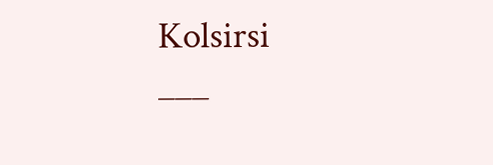Kolsirsi
___